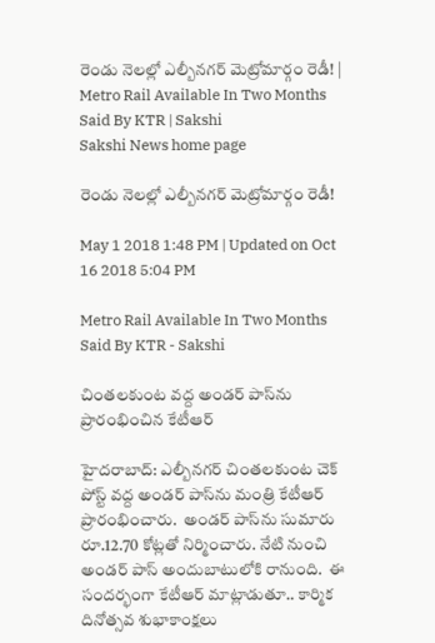రెండు నెలల్లో ఎల్బీనగర్‌ మెట్రోమార్గం రెడీ! | Metro Rail Available In Two Months Said By KTR | Sakshi
Sakshi News home page

రెండు నెలల్లో ఎల్బీనగర్‌ మెట్రోమార్గం రెడీ!

May 1 2018 1:48 PM | Updated on Oct 16 2018 5:04 PM

Metro Rail Available In Two Months Said By KTR - Sakshi

చింతలకుంట వద్ద అండర్‌ పాస్‌ను ప్రారంభించిన కేటీఆర్‌

హైదరాబాద్‌: ఎల్బీనగర్ చింతలకుంట చెక్ పోస్ట్ వద్ద అండర్ పాస్‌ను మంత్రి కేటీఆర్‌ ప్రారంభించారు.  అండర్‌ పాస్‌ను సుమారు రూ.12.70 కోట్లతో నిర్మించారు. నేటి నుంచి అండర్‌ పాస్‌ అందుబాటులోకి రానుంది.  ఈ సందర్భంగా కేటీఆర్‌ మాట్లాడుతూ.. కార్మిక దినోత్సవ శుభాకాంక్షలు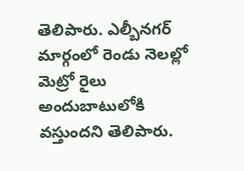తెలిపారు. ఎల్బీనగర్ మార్గంలో రెండు నెలల్లో మెట్రో రైలు అందుబాటులోకి వస్తుందని తెలిపారు.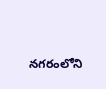నగరంలోని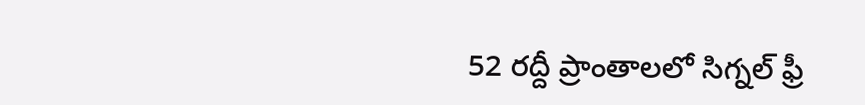52 రద్దీ ప్రాంతాలలో సిగ్నల్ ఫ్రీ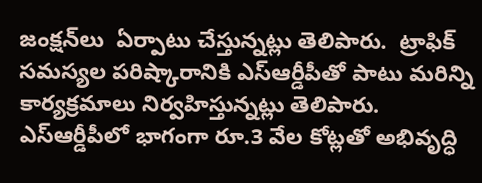జంక్షన్‌లు  ఏర్పాటు చేస్తున్నట్లు తెలిపారు.  ట్రాఫిక్ సమస్యల పరిష్కారానికి ఎస్ఆర్డీపీతో పాటు మరిన్ని కార్యక్రమాలు నిర్వహిస్తున్నట్లు తెలిపారు. ఎస్ఆర్డీపీలో భాగంగా రూ.3 వేల కోట్లతో అభివృద్ధి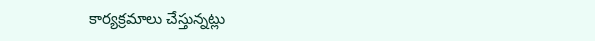కార్యక్రమాలు చేస్తున్నట్లు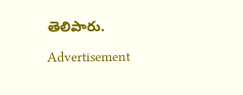తెలిపారు.

Advertisement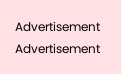Advertisement
Advertisement